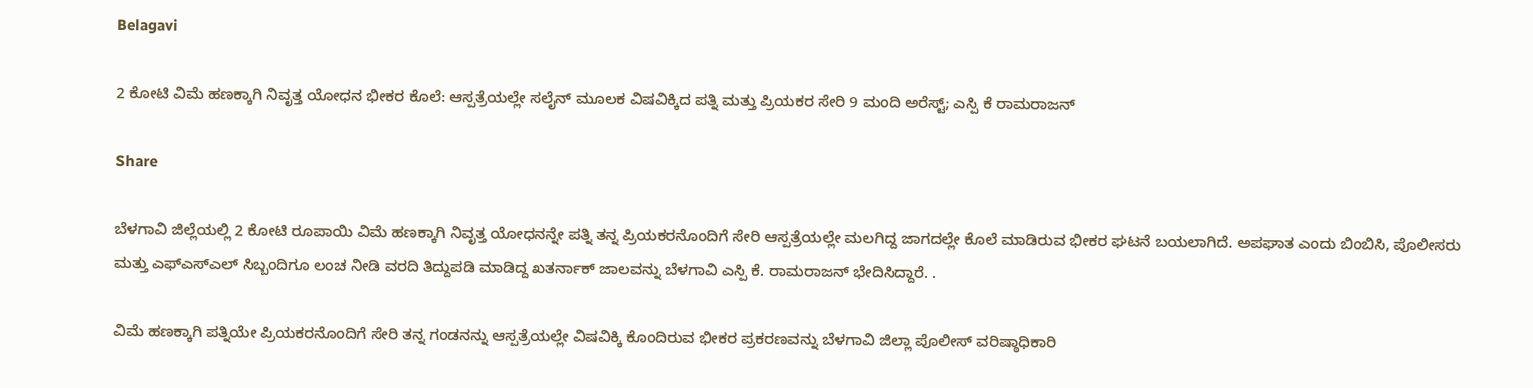Belagavi

2 ಕೋಟಿ ವಿಮೆ ಹಣಕ್ಕಾಗಿ ನಿವೃತ್ತ ಯೋಧನ ಭೀಕರ ಕೊಲೆ: ಆಸ್ಪತ್ರೆಯಲ್ಲೇ ಸಲೈನ್ ಮೂಲಕ ವಿಷವಿಕ್ಕಿದ ಪತ್ನಿ ಮತ್ತು ಪ್ರಿಯಕರ ಸೇರಿ 9 ಮಂದಿ ಅರೆಸ್ಟ್; ಎಸ್ಪಿ ಕೆ ರಾಮರಾಜನ್

Share

ಬೆಳಗಾವಿ ಜಿಲ್ಲೆಯಲ್ಲಿ 2 ಕೋಟಿ ರೂಪಾಯಿ ವಿಮೆ ಹಣಕ್ಕಾಗಿ ನಿವೃತ್ತ ಯೋಧನನ್ನೇ ಪತ್ನಿ ತನ್ನ ಪ್ರಿಯಕರನೊಂದಿಗೆ ಸೇರಿ ಆಸ್ಪತ್ರೆಯಲ್ಲೇ ಮಲಗಿದ್ದ ಜಾಗದಲ್ಲೇ ಕೊಲೆ ಮಾಡಿರುವ ಭೀಕರ ಘಟನೆ ಬಯಲಾಗಿದೆ. ಅಪಘಾತ ಎಂದು ಬಿಂಬಿಸಿ, ಪೊಲೀಸರು ಮತ್ತು ಎಫ್‌ಎಸ್‌ಎಲ್ ಸಿಬ್ಬಂದಿಗೂ ಲಂಚ ನೀಡಿ ವರದಿ ತಿದ್ದುಪಡಿ ಮಾಡಿದ್ದ ಖತರ್ನಾಕ್ ಜಾಲವನ್ನು ಬೆಳಗಾವಿ ಎಸ್ಪಿ ಕೆ. ರಾಮರಾಜನ್ ಭೇದಿಸಿದ್ದಾರೆ. .

ವಿಮೆ ಹಣಕ್ಕಾಗಿ ಪತ್ನಿಯೇ ಪ್ರಿಯಕರನೊಂದಿಗೆ ಸೇರಿ ತನ್ನ ಗಂಡನನ್ನು ಆಸ್ಪತ್ರೆಯಲ್ಲೇ ವಿಷವಿಕ್ಕಿ ಕೊಂದಿರುವ ಭೀಕರ ಪ್ರಕರಣವನ್ನು ಬೆಳಗಾವಿ ಜಿಲ್ಲಾ ಪೊಲೀಸ್ ವರಿಷ್ಠಾಧಿಕಾರಿ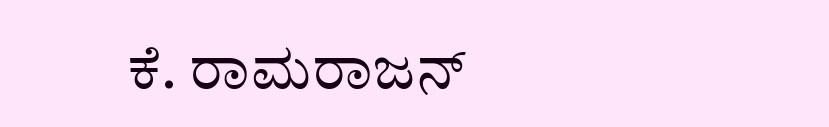ಕೆ. ರಾಮರಾಜನ್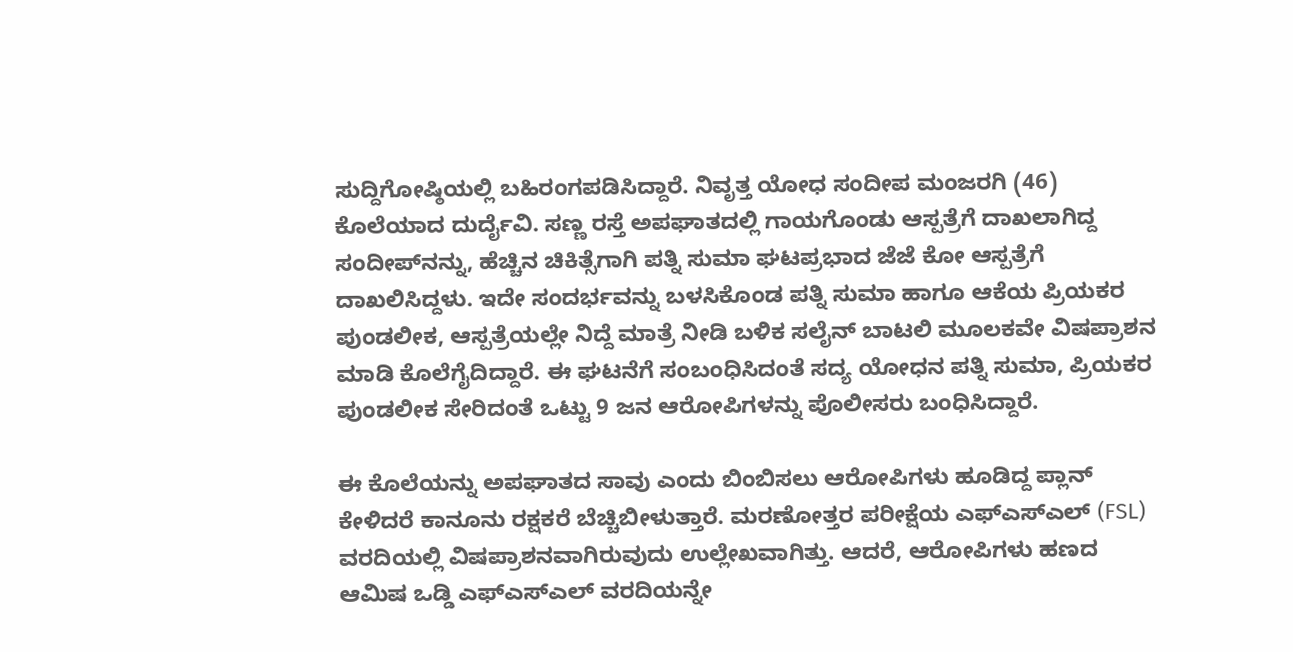ಸುದ್ದಿಗೋಷ್ಠಿಯಲ್ಲಿ ಬಹಿರಂಗಪಡಿಸಿದ್ದಾರೆ. ನಿವೃತ್ತ ಯೋಧ ಸಂದೀಪ ಮಂಜರಗಿ (46) ಕೊಲೆಯಾದ ದುರ್ದೈವಿ. ಸಣ್ಣ ರಸ್ತೆ ಅಪಘಾತದಲ್ಲಿ ಗಾಯಗೊಂಡು ಆಸ್ಪತ್ರೆಗೆ ದಾಖಲಾಗಿದ್ದ ಸಂದೀಪ್‌ನನ್ನು, ಹೆಚ್ಚಿನ ಚಿಕಿತ್ಸೆಗಾಗಿ ಪತ್ನಿ ಸುಮಾ ಘಟಪ್ರಭಾದ ಜೆಜೆ ಕೋ ಆಸ್ಪತ್ರೆಗೆ ದಾಖಲಿಸಿದ್ದಳು. ಇದೇ ಸಂದರ್ಭವನ್ನು ಬಳಸಿಕೊಂಡ ಪತ್ನಿ ಸುಮಾ ಹಾಗೂ ಆಕೆಯ ಪ್ರಿಯಕರ ಪುಂಡಲೀಕ, ಆಸ್ಪತ್ರೆಯಲ್ಲೇ ನಿದ್ದೆ ಮಾತ್ರೆ ನೀಡಿ ಬಳಿಕ ಸಲೈನ್ ಬಾಟಲಿ ಮೂಲಕವೇ ವಿಷಪ್ರಾಶನ ಮಾಡಿ ಕೊಲೆಗೈದಿದ್ದಾರೆ. ಈ ಘಟನೆಗೆ ಸಂಬಂಧಿಸಿದಂತೆ ಸದ್ಯ ಯೋಧನ ಪತ್ನಿ ಸುಮಾ, ಪ್ರಿಯಕರ ಪುಂಡಲೀಕ ಸೇರಿದಂತೆ ಒಟ್ಟು 9 ಜನ ಆರೋಪಿಗಳನ್ನು ಪೊಲೀಸರು ಬಂಧಿಸಿದ್ದಾರೆ.

ಈ ಕೊಲೆಯನ್ನು ಅಪಘಾತದ ಸಾವು ಎಂದು ಬಿಂಬಿಸಲು ಆರೋಪಿಗಳು ಹೂಡಿದ್ದ ಪ್ಲಾನ್ ಕೇಳಿದರೆ ಕಾನೂನು ರಕ್ಷಕರೆ ಬೆಚ್ಚಿಬೀಳುತ್ತಾರೆ. ಮರಣೋತ್ತರ ಪರೀಕ್ಷೆಯ ಎಫ್‌ಎಸ್‌ಎಲ್ (FSL) ವರದಿಯಲ್ಲಿ ವಿಷಪ್ರಾಶನವಾಗಿರುವುದು ಉಲ್ಲೇಖವಾಗಿತ್ತು. ಆದರೆ, ಆರೋಪಿಗಳು ಹಣದ ಆಮಿಷ ಒಡ್ಡಿ ಎಫ್‌ಎಸ್‌ಎಲ್ ವರದಿಯನ್ನೇ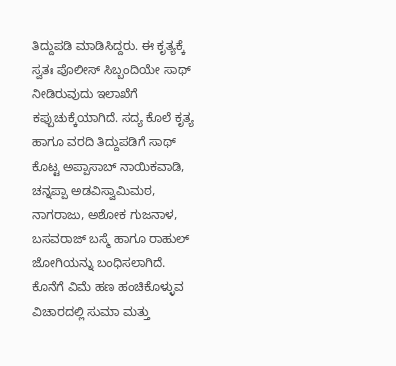ತಿದ್ದುಪಡಿ ಮಾಡಿಸಿದ್ದರು. ಈ ಕೃತ್ಯಕ್ಕೆ ಸ್ವತಃ ಪೊಲೀಸ್ ಸಿಬ್ಬಂದಿಯೇ ಸಾಥ್ ನೀಡಿರುವುದು ಇಲಾಖೆಗೆ ಕಪ್ಪುಚುಕ್ಕೆಯಾಗಿದೆ. ಸದ್ಯ ಕೊಲೆ ಕೃತ್ಯ ಹಾಗೂ ವರದಿ ತಿದ್ದುಪಡಿಗೆ ಸಾಥ್ ಕೊಟ್ಟ ಅಪ್ಪಾಸಾಬ್ ನಾಯಿಕವಾಡಿ, ಚನ್ನಪ್ಪಾ ಅಡವಿಸ್ವಾಮಿಮಠ, ನಾಗರಾಜು, ಅಶೋಕ ಗುಜನಾಳ, ಬಸವರಾಜ್ ಬಸ್ಮೆ ಹಾಗೂ ರಾಹುಲ್ ಜೋಗಿಯನ್ನು ಬಂಧಿಸಲಾಗಿದೆ. ಕೊನೆಗೆ ವಿಮೆ ಹಣ ಹಂಚಿಕೊಳ್ಳುವ ವಿಚಾರದಲ್ಲಿ ಸುಮಾ ಮತ್ತು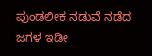ಪುಂಡಲೀಕ ನಡುವೆ ನಡೆದ ಜಗಳ ಇಡೀ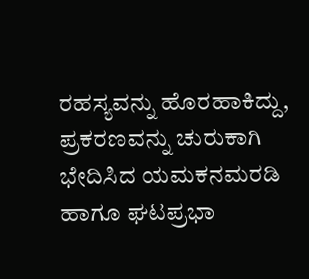ರಹಸ್ಯವನ್ನು ಹೊರಹಾಕಿದ್ದು, ಪ್ರಕರಣವನ್ನು ಚುರುಕಾಗಿ ಭೇದಿಸಿದ ಯಮಕನಮರಡಿ ಹಾಗೂ ಘಟಪ್ರಭಾ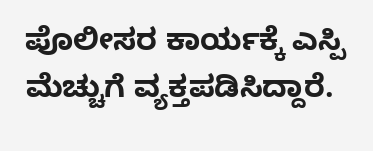ಪೊಲೀಸರ ಕಾರ್ಯಕ್ಕೆ ಎಸ್ಪಿ ಮೆಚ್ಚುಗೆ ವ್ಯಕ್ತಪಡಿಸಿದ್ದಾರೆ.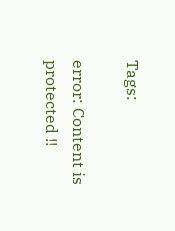Tags:

error: Content is protected !!